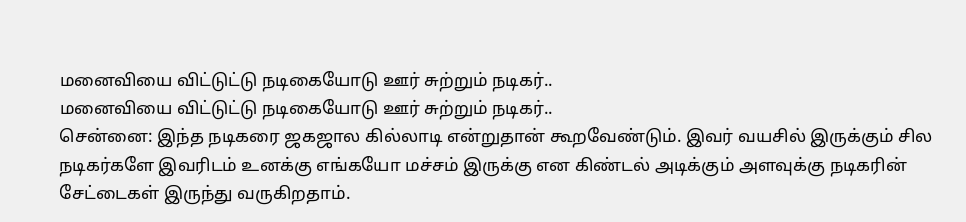மனைவியை விட்டுட்டு நடிகையோடு ஊர் சுற்றும் நடிகர்..
மனைவியை விட்டுட்டு நடிகையோடு ஊர் சுற்றும் நடிகர்..
சென்னை: இந்த நடிகரை ஜகஜால கில்லாடி என்றுதான் கூறவேண்டும். இவர் வயசில் இருக்கும் சில நடிகர்களே இவரிடம் உனக்கு எங்கயோ மச்சம் இருக்கு என கிண்டல் அடிக்கும் அளவுக்கு நடிகரின் சேட்டைகள் இருந்து வருகிறதாம்.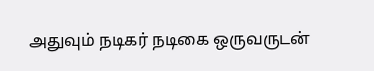அதுவும் நடிகர் நடிகை ஒருவருடன்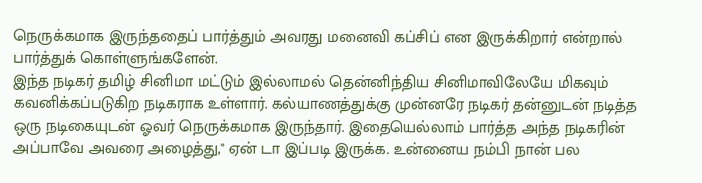நெருக்கமாக இருந்ததைப் பார்த்தும் அவரது மனைவி கப்சிப் என இருக்கிறார் என்றால் பார்த்துக் கொள்ளுங்களேன்.
இந்த நடிகர் தமிழ் சினிமா மட்டும் இல்லாமல் தென்னிந்திய சினிமாவிலேயே மிகவும் கவனிக்கப்படுகிற நடிகராக உள்ளார். கல்யாணத்துக்கு முன்னரே நடிகர் தன்னுடன் நடித்த ஒரு நடிகையுடன் ஓவர் நெருக்கமாக இருந்தார். இதையெல்லாம் பார்த்த அந்த நடிகரின் அப்பாவே அவரை அழைத்து," ஏன் டா இப்படி இருக்க. உன்னைய நம்பி நான் பல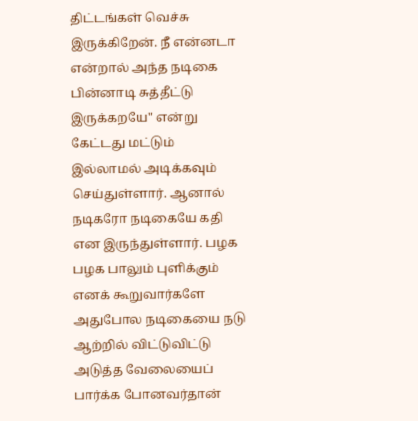திட்டங்கள் வெச்சு இருக்கிறேன். நீ என்னடா என்றால் அந்த நடிகை பின்னாடி சுத்தீட்டு இருக்கறயே" என்று கேட்டது மட்டும் இல்லாமல் அடிக்கவும் செய்துள்ளார். ஆனால் நடிகரோ நடிகையே கதி என இருந்துள்ளார். பழக பழக பாலும் புளிக்கும் எனக் கூறுவார்களே அதுபோல நடிகையை நடு ஆற்றில் விட்டுவிட்டு அடுத்த வேலையைப் பார்க்க போனவர்தான்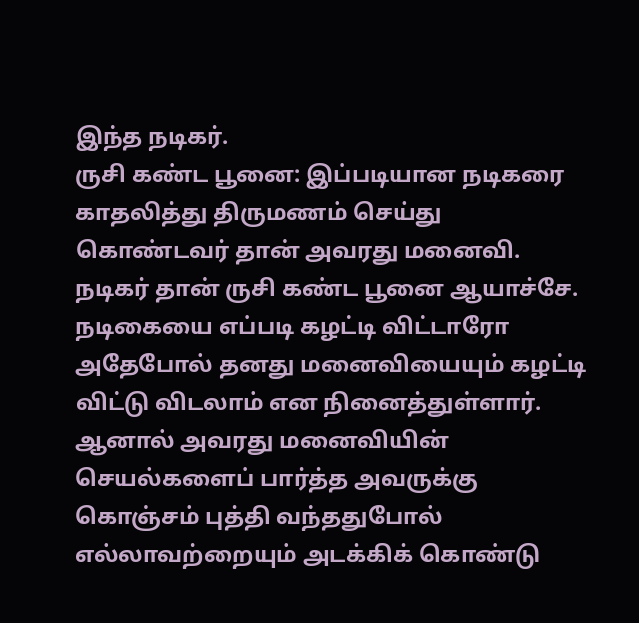இந்த நடிகர்.
ருசி கண்ட பூனை: இப்படியான நடிகரை காதலித்து திருமணம் செய்து கொண்டவர் தான் அவரது மனைவி. நடிகர் தான் ருசி கண்ட பூனை ஆயாச்சே. நடிகையை எப்படி கழட்டி விட்டாரோ அதேபோல் தனது மனைவியையும் கழட்டி விட்டு விடலாம் என நினைத்துள்ளார். ஆனால் அவரது மனைவியின் செயல்களைப் பார்த்த அவருக்கு கொஞ்சம் புத்தி வந்ததுபோல் எல்லாவற்றையும் அடக்கிக் கொண்டு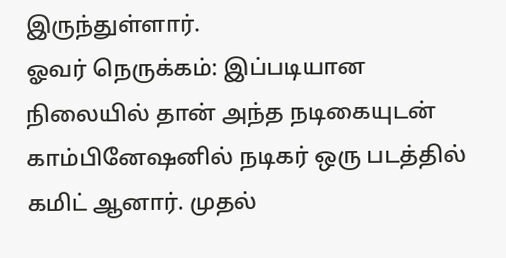இருந்துள்ளார்.
ஓவர் நெருக்கம்: இப்படியான நிலையில் தான் அந்த நடிகையுடன் காம்பினேஷனில் நடிகர் ஒரு படத்தில் கமிட் ஆனார். முதல்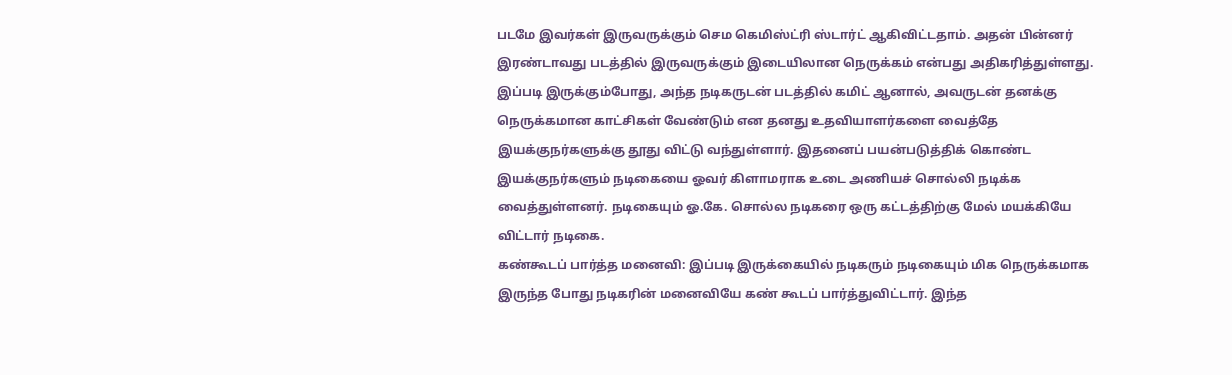படமே இவர்கள் இருவருக்கும் செம கெமிஸ்ட்ரி ஸ்டார்ட் ஆகிவிட்டதாம். அதன் பின்னர் இரண்டாவது படத்தில் இருவருக்கும் இடையிலான நெருக்கம் என்பது அதிகரித்துள்ளது. இப்படி இருக்கும்போது, அந்த நடிகருடன் படத்தில் கமிட் ஆனால், அவருடன் தனக்கு நெருக்கமான காட்சிகள் வேண்டும் என தனது உதவியாளர்களை வைத்தே இயக்குநர்களுக்கு தூது விட்டு வந்துள்ளார். இதனைப் பயன்படுத்திக் கொண்ட இயக்குநர்களும் நடிகையை ஓவர் கிளாமராக உடை அணியச் சொல்லி நடிக்க வைத்துள்ளனர். நடிகையும் ஓ.கே. சொல்ல நடிகரை ஒரு கட்டத்திற்கு மேல் மயக்கியே விட்டார் நடிகை.
கண்கூடப் பார்த்த மனைவி: இப்படி இருக்கையில் நடிகரும் நடிகையும் மிக நெருக்கமாக இருந்த போது நடிகரின் மனைவியே கண் கூடப் பார்த்துவிட்டார். இந்த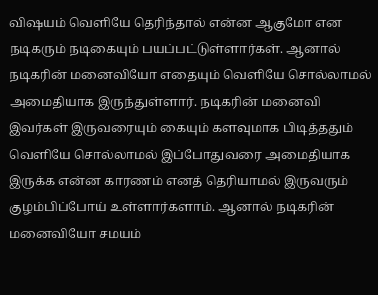விஷயம் வெளியே தெரிந்தால் என்ன ஆகுமோ என நடிகரும் நடிகையும் பயப்பட்டுள்ளார்கள். ஆனால் நடிகரின் மனைவியோ எதையும் வெளியே சொல்லாமல் அமைதியாக இருந்துள்ளார். நடிகரின் மனைவி இவர்கள் இருவரையும் கையும் களவுமாக பிடித்ததும் வெளியே சொல்லாமல் இப்போதுவரை அமைதியாக இருக்க என்ன காரணம் எனத் தெரியாமல் இருவரும் குழம்பிப்போய் உள்ளார்களாம். ஆனால் நடிகரின் மனைவியோ சமயம்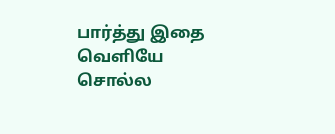பார்த்து இதை வெளியே சொல்ல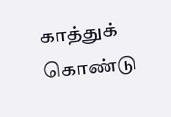காத்துக் கொண்டு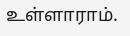உள்ளாராம்.